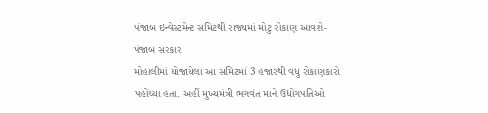પંજાબ ઇન્વેસ્ટમેન્ટ સમિટથી રાજ્યમાં મોટુ રોકાણ આવશે-પંજાબ સરકાર
મોહાલીમાં યોજાયેલા આ સમિટમાં 3 હજારથી વધુ રોકાણકારો પહોંચ્યા હતા. અહીં મુખ્યમંત્રી ભગવંત માને ઉદ્યોગપતિઓ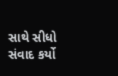સાથે સીધો સંવાદ કર્યો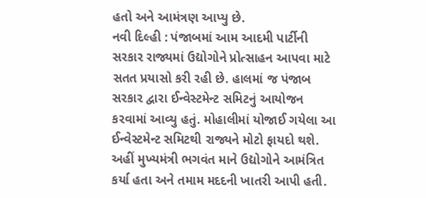હતો અને આમંત્રણ આપ્યુ છે.
નવી દિલ્હી : પંજાબમાં આમ આદમી પાર્ટીની સરકાર રાજ્યમાં ઉદ્યોગોને પ્રોત્સાહન આપવા માટે સતત પ્રયાસો કરી રહી છે. હાલમાં જ પંજાબ સરકાર દ્વારા ઈન્વેસ્ટમેન્ટ સમિટનું આયોજન કરવામાં આવ્યુ હતું. મોહાલીમાં યોજાઈ ગયેલા આ ઈન્વેસ્ટમેન્ટ સમિટથી રાજ્યને મોટો ફાયદો થશે. અહીં મુખ્યમંત્રી ભગવંત માને ઉદ્યોગોને આમંત્રિત કર્યા હતા અને તમામ મદદની ખાતરી આપી હતી.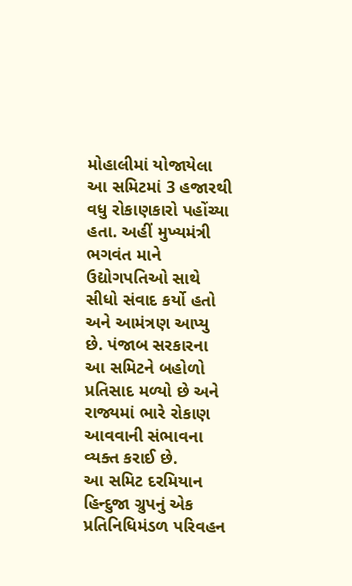મોહાલીમાં યોજાયેલા આ સમિટમાં 3 હજારથી વધુ રોકાણકારો પહોંચ્યા હતા. અહીં મુખ્યમંત્રી ભગવંત માને ઉદ્યોગપતિઓ સાથે સીધો સંવાદ કર્યો હતો અને આમંત્રણ આપ્યુ છે. પંજાબ સરકારના આ સમિટને બહોળો પ્રતિસાદ મળ્યો છે અને રાજ્યમાં ભારે રોકાણ આવવાની સંભાવના વ્યક્ત કરાઈ છે.
આ સમિટ દરમિયાન હિન્દુજા ગ્રુપનું એક પ્રતિનિધિમંડળ પરિવહન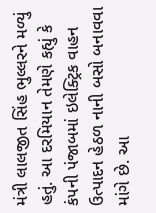મંત્રી લાલજીત સિંહ ભુલ્લરને મળ્યું હતું. આ દરમિયાન તેમણે કહ્યું કે કંપની પંજાબમાં ઇલેક્ટ્રિક વાહન ઉત્પાદન હેઠળ નાની બસો બનાવવા માંગે છે. આ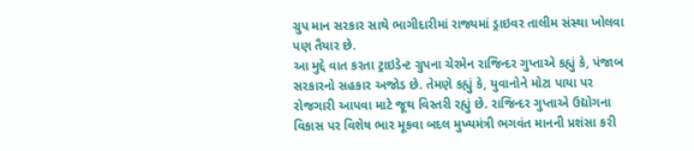ગ્રુપ માન સરકાર સાથે ભાગીદારીમાં રાજ્યમાં ડ્રાઇવર તાલીમ સંસ્થા ખોલવા પણ તૈયાર છે.
આ મુદ્દે વાત કરતા ટ્રાઇડેન્ટ ગ્રુપના ચેરમેન રાજિન્દર ગુપ્તાએ કહ્યું કે, પંજાબ સરકારનો સહકાર અજોડ છે. તેમણે કહ્યું કે, યુવાનોને મોટા પાયા પર રોજગારી આપવા માટે જૂથ વિસ્તરી રહ્યું છે. રાજિન્દર ગુપ્તાએ ઉદ્યોગના વિકાસ પર વિશેષ ભાર મૂકવા બદલ મુખ્યમંત્રી ભગવંત માનની પ્રશંસા કરી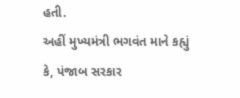હતી.
અહીં મુખ્યમંત્રી ભગવંત માને કહ્યું કે, પંજાબ સરકાર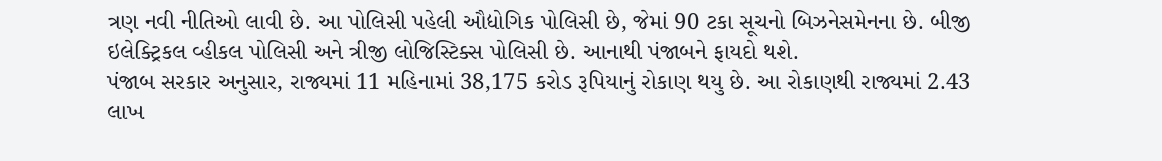ત્રણ નવી નીતિઓ લાવી છે. આ પોલિસી પહેલી ઔદ્યોગિક પોલિસી છે, જેમાં 90 ટકા સૂચનો બિઝનેસમેનના છે. બીજી ઇલેક્ટ્રિકલ વ્હીકલ પોલિસી અને ત્રીજી લોજિસ્ટિક્સ પોલિસી છે. આનાથી પંજાબને ફાયદો થશે.
પંજાબ સરકાર અનુસાર, રાજ્યમાં 11 મહિનામાં 38,175 કરોડ રૂપિયાનું રોકાણ થયુ છે. આ રોકાણથી રાજ્યમાં 2.43 લાખ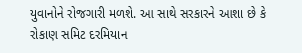યુવાનોને રોજગારી મળશે. આ સાથે સરકારને આશા છે કે રોકાણ સમિટ દરમિયાન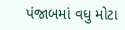પંજાબમાં વધુ મોટા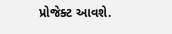પ્રોજેક્ટ આવશે.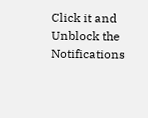Click it and Unblock the Notifications